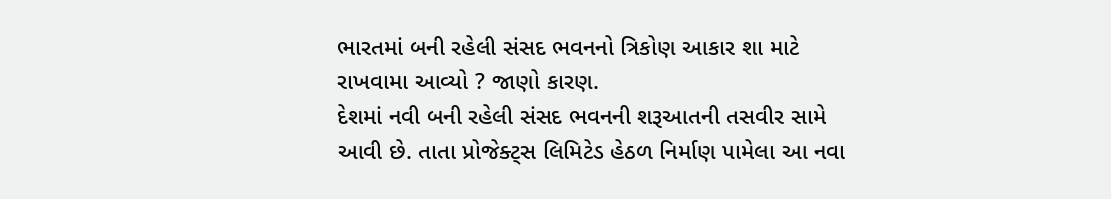ભારતમાં બની રહેલી સંસદ ભવનનો ત્રિકોણ આકાર શા માટે રાખવામા આવ્યો ? જાણો કારણ.
દેશમાં નવી બની રહેલી સંસદ ભવનની શરૂઆતની તસવીર સામે આવી છે. તાતા પ્રોજેક્ટ્સ લિમિટેડ હેઠળ નિર્માણ પામેલા આ નવા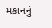મકાનનું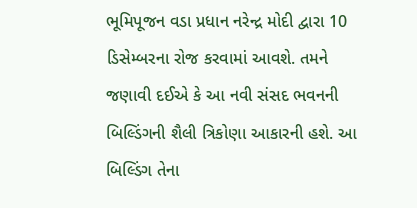ભૂમિપૂજન વડા પ્રધાન નરેન્દ્ર મોદી દ્વારા 10 ડિસેમ્બરના રોજ કરવામાં આવશે. તમને જણાવી દઈએ કે આ નવી સંસદ ભવનની બિલ્ડિંગની શૈલી ત્રિકોણા આકારની હશે. આ બિલ્ડિંગ તેના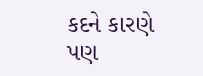કદને કારણે પણ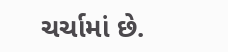ચર્ચામાં છે.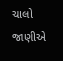ચાલો જાણીએ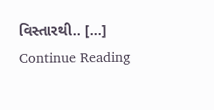વિસ્તારથી.. […]
Continue Reading